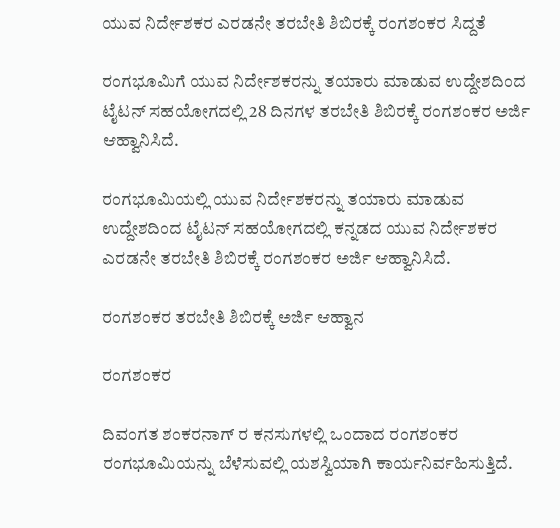ಯುವ ನಿರ್ದೇಶಕರ ಎರಡನೇ ತರಬೇತಿ ಶಿಬಿರಕ್ಕೆ ರಂಗಶಂಕರ ಸಿದ್ದತೆ

ರಂಗಭೂಮಿಗೆ ಯುವ ನಿರ್ದೇಶಕರನ್ನು ತಯಾರು ಮಾಡುವ ಉದ್ದೇಶದಿಂದ ಟೈಟನ್ ಸಹಯೋಗದಲ್ಲಿ 28 ದಿನಗಳ ತರಬೇತಿ ಶಿಬಿರಕ್ಕೆ ರಂಗಶಂಕರ ಅರ್ಜಿ ಆಹ್ವಾನಿಸಿದೆ.

ರಂಗಭೂಮಿಯಲ್ಲಿ ಯುವ ನಿರ್ದೇಶಕರನ್ನು ತಯಾರು ಮಾಡುವ ಉದ್ದೇಶದಿಂದ ಟೈಟನ್ ಸಹಯೋಗದಲ್ಲಿ ಕನ್ನಡದ ಯುವ ನಿರ್ದೇಶಕರ ಎರಡನೇ ತರಬೇತಿ ಶಿಬಿರಕ್ಕೆ ರಂಗಶಂಕರ ಅರ್ಜಿ ಆಹ್ವಾನಿಸಿದೆ.

ರಂಗಶಂಕರ ತರಬೇತಿ ಶಿಬಿರಕ್ಕೆ ಅರ್ಜಿ ಆಹ್ವಾನ

ರಂಗಶಂಕರ

ದಿವಂಗತ ಶಂಕರನಾಗ್ ರ ಕನಸುಗಳಲ್ಲಿ ಒಂದಾದ ರಂಗಶಂಕರ ರಂಗಭೂಮಿಯನ್ನು ಬೆಳೆಸುವಲ್ಲಿ ಯಶಸ್ವಿಯಾಗಿ ಕಾರ್ಯನಿರ್ವಹಿಸುತ್ತಿದೆ.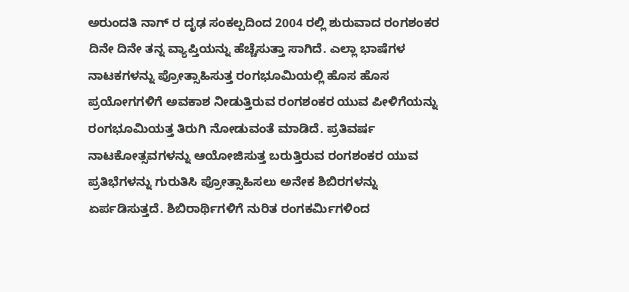ಅರುಂದತಿ ನಾಗ್ ರ ದೃಢ ಸಂಕಲ್ಪದಿಂದ 2004 ರಲ್ಲಿ ಶುರುವಾದ ರಂಗಶಂಕರ ದಿನೇ ದಿನೇ ತನ್ನ ವ್ಯಾಪ್ತಿಯನ್ನು ಹೆಚ್ಚೆಸುತ್ತಾ ಸಾಗಿದೆ. ಎಲ್ಲಾ ಭಾಷೆಗಳ ನಾಟಕಗಳನ್ನು ಪ್ರೋತ್ಸಾಹಿಸುತ್ತ ರಂಗಭೂಮಿಯಲ್ಲಿ ಹೊಸ ಹೊಸ ಪ್ರಯೋಗಗಳಿಗೆ ಅವಕಾಶ ನೀಡುತ್ತಿರುವ ರಂಗಶಂಕರ ಯುವ ಪೀಳಿಗೆಯನ್ನು ರಂಗಭೂಮಿಯತ್ತ ತಿರುಗಿ ನೋಡುವಂತೆ ಮಾಡಿದೆ. ಪ್ರತಿವರ್ಷ ನಾಟಕೋತ್ಸವಗಳನ್ನು ಆಯೋಜಿಸುತ್ತ ಬರುತ್ತಿರುವ ರಂಗಶಂಕರ ಯುವ ಪ್ರತಿಭೆಗಳನ್ನು ಗುರುತಿಸಿ ಪ್ರೋತ್ಸಾಹಿಸಲು ಅನೇಕ ಶಿಬಿರಗಳನ್ನು ಏರ್ಪಡಿಸುತ್ತದೆ. ಶಿಬಿರಾರ್ಥಿಗಳಿಗೆ ನುರಿತ ರಂಗಕರ್ಮಿಗಳಿಂದ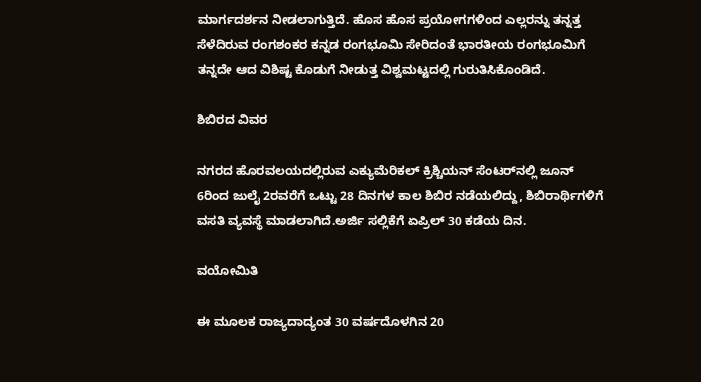ಮಾರ್ಗದರ್ಶನ ನೀಡಲಾಗುತ್ತಿದೆ. ಹೊಸ ಹೊಸ ಪ್ರಯೋಗಗಳಿಂದ ಎಲ್ಲರನ್ನು ತನ್ನತ್ತ ಸೆಳೆದಿರುವ ರಂಗಶಂಕರ ಕನ್ನಡ ರಂಗಭೂಮಿ ಸೇರಿದಂತೆ ಭಾರತೀಯ ರಂಗಭೂಮಿಗೆ ತನ್ನದೇ ಆದ ವಿಶಿಷ್ಟ ಕೊಡುಗೆ ನೀಡುತ್ತ ವಿಶ್ವಮಟ್ಟದಲ್ಲಿ ಗುರುತಿಸಿಕೊಂಡಿದೆ.

ಶಿಬಿರದ ವಿವರ

ನಗರದ ಹೊರವಲಯದಲ್ಲಿರುವ ಎಕ್ಯುಮೆರಿಕಲ್ ಕ್ರಿಶ್ಚಿಯನ್ ಸೆಂಟರ್‌ನಲ್ಲಿ ಜೂನ್ 6ರಿಂದ ಜುಲೈ 2ರವರೆಗೆ ಒಟ್ಟು 28 ದಿನಗಳ ಕಾಲ ಶಿಬಿರ ನಡೆಯಲಿದ್ದು, ಶಿಬಿರಾರ್ಥಿಗಳಿಗೆ ವಸತಿ ವ್ಯವಸ್ಥೆ ಮಾಡಲಾಗಿದೆ.ಅರ್ಜಿ ಸಲ್ಲಿಕೆಗೆ ಏಪ್ರಿಲ್ 30 ಕಡೆಯ ದಿನ.

ವಯೋಮಿತಿ

ಈ ಮೂಲಕ ರಾಜ್ಯದಾದ್ಯಂತ 30 ವರ್ಷದೊಳಗಿನ 20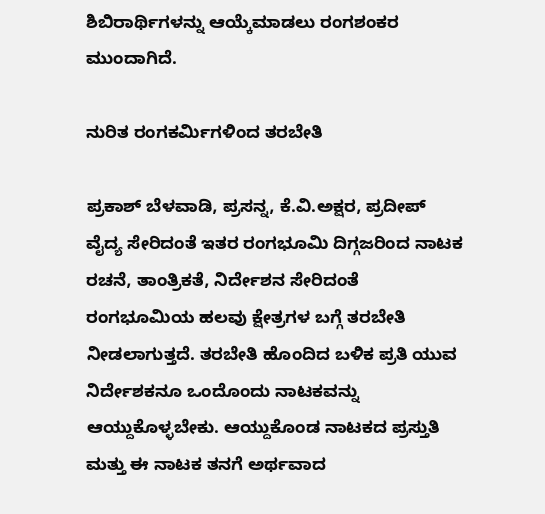ಶಿಬಿರಾರ್ಥಿಗಳನ್ನು ಆಯ್ಕೆಮಾಡಲು ರಂಗಶಂಕರ ಮುಂದಾಗಿದೆ.

ನುರಿತ ರಂಗಕರ್ಮಿಗಳಿಂದ ತರಬೇತಿ

ಪ್ರಕಾಶ್ ಬೆಳವಾಡಿ, ಪ್ರಸನ್ನ, ಕೆ.ವಿ.ಅಕ್ಷರ, ಪ್ರದೀಪ್ ವೈದ್ಯ ಸೇರಿದಂತೆ ಇತರ ರಂಗಭೂಮಿ ದಿಗ್ಗಜರಿಂದ ನಾಟಕ ರಚನೆ, ತಾಂತ್ರಿಕತೆ, ನಿರ್ದೇಶನ ಸೇರಿದಂತೆ ರಂಗಭೂಮಿಯ ಹಲವು ಕ್ಷೇತ್ರಗಳ ಬಗ್ಗೆ ತರಬೇತಿ ನೀಡಲಾಗುತ್ತದೆ. ತರಬೇತಿ ಹೊಂದಿದ ಬಳಿಕ ಪ್ರತಿ ಯುವ ನಿರ್ದೇಶಕನೂ ಒಂದೊಂದು ನಾಟಕವನ್ನು ಆಯ್ದುಕೊಳ್ಳಬೇಕು. ಆಯ್ದುಕೊಂಡ ನಾಟಕದ ಪ್ರಸ್ತುತಿ ಮತ್ತು ಈ ನಾಟಕ ತನಗೆ ಅರ್ಥವಾದ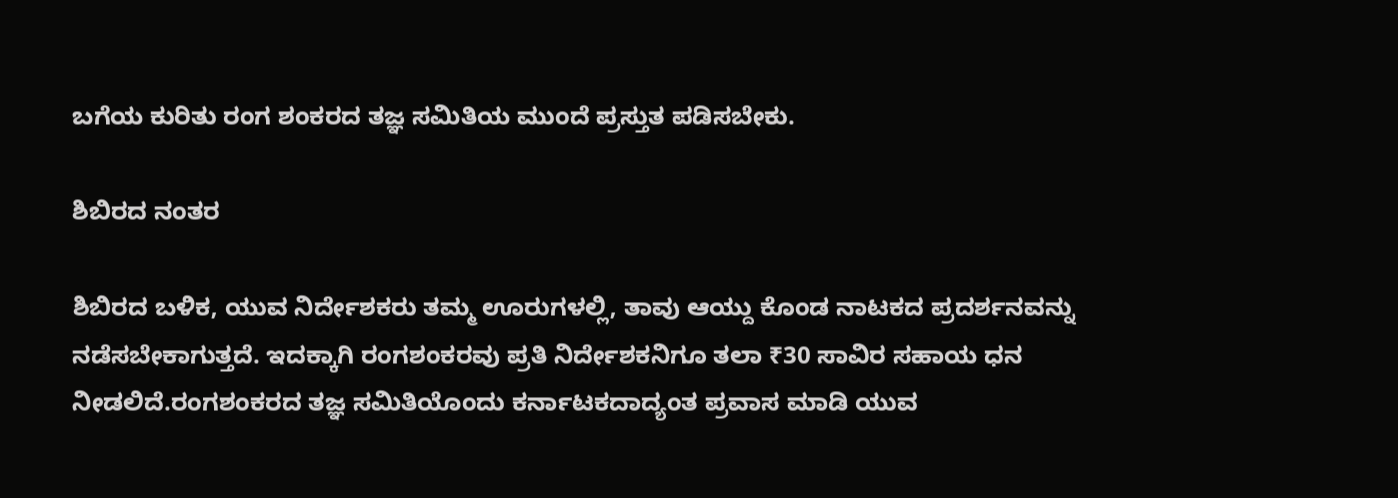ಬಗೆಯ ಕುರಿತು ರಂಗ ಶಂಕರದ ತಜ್ಞ ಸಮಿತಿಯ ಮುಂದೆ ಪ್ರಸ್ತುತ ಪಡಿಸಬೇಕು.

ಶಿಬಿರದ ನಂತರ

ಶಿಬಿರದ ಬಳಿಕ, ಯುವ ನಿರ್ದೇಶಕರು ತಮ್ಮ ಊರುಗಳಲ್ಲಿ, ತಾವು ಆಯ್ದು ಕೊಂಡ ನಾಟಕದ ಪ್ರದರ್ಶನವನ್ನು ನಡೆಸಬೇಕಾಗುತ್ತದೆ. ಇದಕ್ಕಾಗಿ ರಂಗಶಂಕರವು ಪ್ರತಿ ನಿರ್ದೇಶಕನಿಗೂ ತಲಾ ₹30 ಸಾವಿರ ಸಹಾಯ ಧನ ನೀಡಲಿದೆ.ರಂಗಶಂಕರದ ತಜ್ಞ ಸಮಿತಿಯೊಂದು ಕರ್ನಾಟಕದಾದ್ಯಂತ ಪ್ರವಾಸ ಮಾಡಿ ಯುವ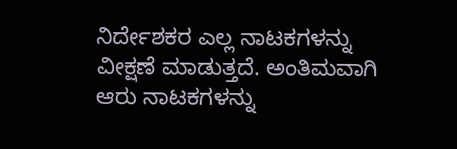ನಿರ್ದೇಶಕರ ಎಲ್ಲ ನಾಟಕಗಳನ್ನು ವೀಕ್ಷಣೆ ಮಾಡುತ್ತದೆ. ಅಂತಿಮವಾಗಿ ಆರು ನಾಟಕಗಳನ್ನು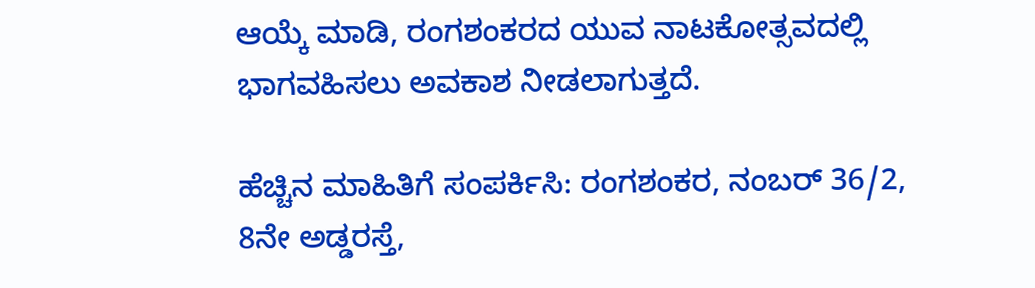ಆಯ್ಕೆ ಮಾಡಿ, ರಂಗಶಂಕರದ ಯುವ ನಾಟಕೋತ್ಸವದಲ್ಲಿ ಭಾಗವಹಿಸಲು ಅವಕಾಶ ನೀಡಲಾಗುತ್ತದೆ.

ಹೆಚ್ಚಿನ ಮಾಹಿತಿಗೆ ಸಂಪರ್ಕಿಸಿ: ರಂಗಶಂಕರ, ನಂಬರ್ 36/2, 8ನೇ ಅಡ್ಡರಸ್ತೆ,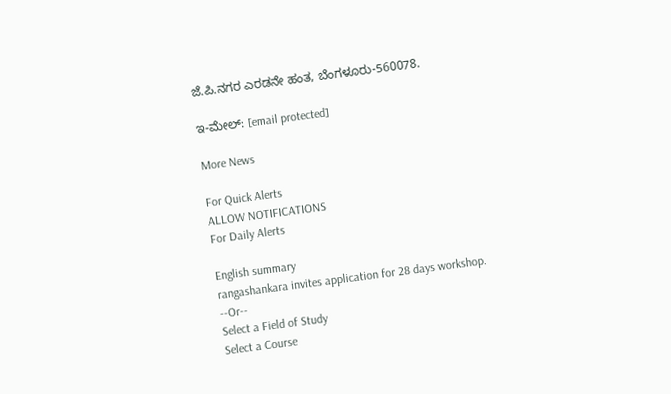ಜೆ.ಪಿ.ನಗರ ಎರಡನೇ ಹಂತ, ಬೆಂಗಳೂರು-560078.

ಇ-ಮೇಲ್: [email protected]

More News

For Quick Alerts
ALLOW NOTIFICATIONS
For Daily Alerts

English summary
rangashankara invites application for 28 days workshop.
--Or--
Select a Field of Study
Select a Course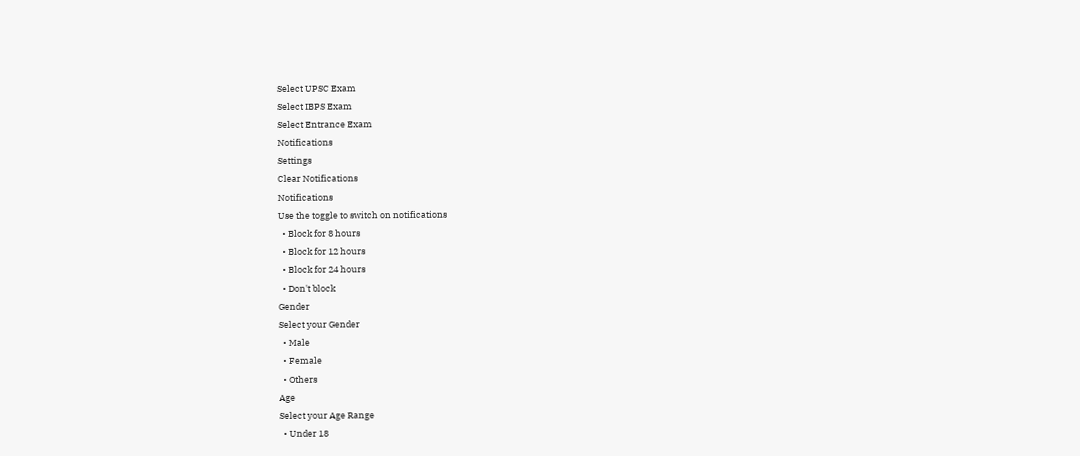Select UPSC Exam
Select IBPS Exam
Select Entrance Exam
Notifications
Settings
Clear Notifications
Notifications
Use the toggle to switch on notifications
  • Block for 8 hours
  • Block for 12 hours
  • Block for 24 hours
  • Don't block
Gender
Select your Gender
  • Male
  • Female
  • Others
Age
Select your Age Range
  • Under 18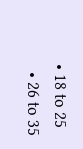• 18 to 25
  • 26 to 35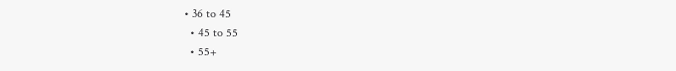• 36 to 45
  • 45 to 55
  • 55+